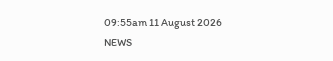09:55am 11 August 2026
NEWS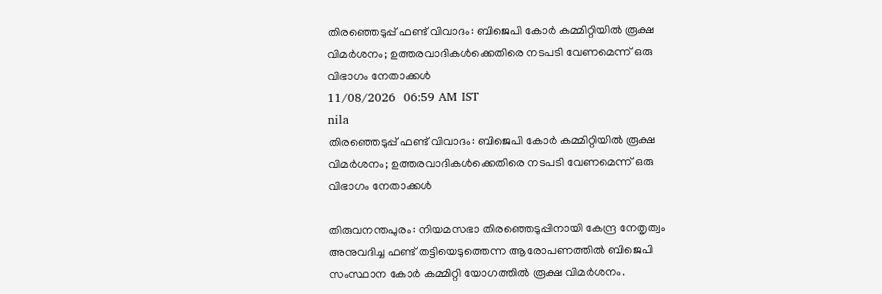തിരഞ്ഞെടുപ്പ് ഫണ്ട് വിവാദം: ബിജെപി കോർ കമ്മിറ്റിയിൽ രൂക്ഷ വിമർശനം; ഉത്തരവാദികൾക്കെതിരെ നടപടി വേണമെന്ന് ഒരു വിഭാഗം നേതാക്കൾ
11/08/2026  06:59 AM IST
nila
തിരഞ്ഞെടുപ്പ് ഫണ്ട് വിവാദം: ബിജെപി കോർ കമ്മിറ്റിയിൽ രൂക്ഷ വിമർശനം; ഉത്തരവാദികൾക്കെതിരെ നടപടി വേണമെന്ന് ഒരു വിഭാഗം നേതാക്കൾ

തിരുവനന്തപുരം: നിയമസഭാ തിരഞ്ഞെടുപ്പിനായി കേന്ദ്ര നേതൃത്വം അനുവദിച്ച ഫണ്ട് തട്ടിയെടുത്തെന്ന ആരോപണത്തിൽ ബിജെപി സംസ്ഥാന കോർ കമ്മിറ്റി യോഗത്തിൽ രൂക്ഷ വിമർശനം.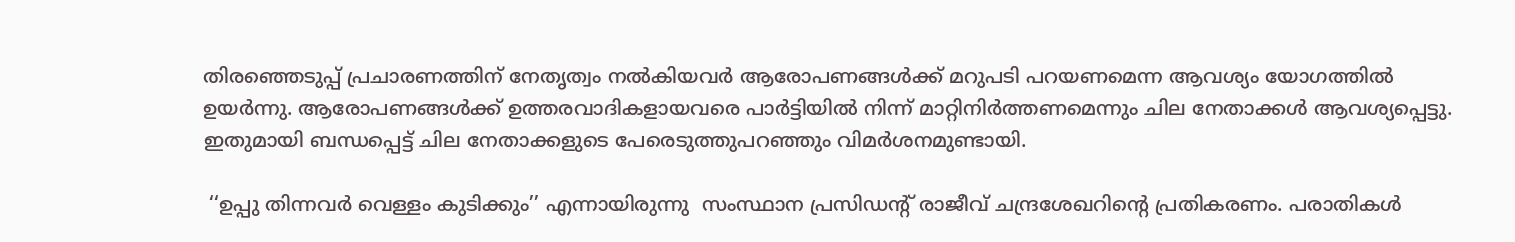തിരഞ്ഞെടുപ്പ് പ്രചാരണത്തിന് നേതൃത്വം നൽകിയവർ ആരോപണങ്ങൾക്ക് മറുപടി പറയണമെന്ന ആവശ്യം യോഗത്തിൽ ഉയർന്നു. ആരോപണങ്ങൾക്ക് ഉത്തരവാദികളായവരെ പാർട്ടിയിൽ നിന്ന് മാറ്റിനിർത്തണമെന്നും ചില നേതാക്കൾ ആവശ്യപ്പെട്ടു. ഇതുമായി ബന്ധപ്പെട്ട് ചില നേതാക്കളുടെ പേരെടുത്തുപറഞ്ഞും വിമർശനമുണ്ടായി.

 ‘‘ഉപ്പു തിന്നവർ വെള്ളം കുടിക്കും’’ എന്നായിരുന്നു  സംസ്ഥാന പ്രസിഡന്റ് രാജീവ് ചന്ദ്രശേഖറിന്റെ പ്രതികരണം. പരാതികൾ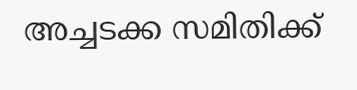അച്ചടക്ക സമിതിക്ക്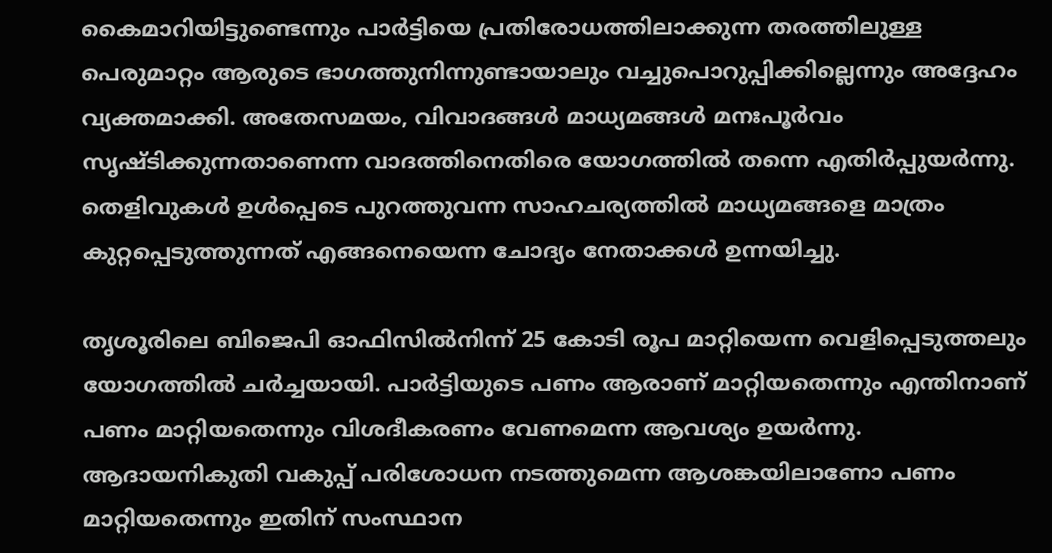കൈമാറിയിട്ടുണ്ടെന്നും പാർട്ടിയെ പ്രതിരോധത്തിലാക്കുന്ന തരത്തിലുള്ള പെരുമാറ്റം ആരുടെ ഭാഗത്തുനിന്നുണ്ടായാലും വച്ചുപൊറുപ്പിക്കില്ലെന്നും അദ്ദേഹം വ്യക്തമാക്കി. അതേസമയം, വിവാദങ്ങൾ മാധ്യമങ്ങൾ മനഃപൂർവം സൃഷ്ടിക്കുന്നതാണെന്ന വാദത്തിനെതിരെ യോഗത്തിൽ തന്നെ എതിർപ്പുയർന്നു. തെളിവുകൾ ഉൾപ്പെടെ പുറത്തുവന്ന സാഹചര്യത്തിൽ മാധ്യമങ്ങളെ മാത്രം കുറ്റപ്പെടുത്തുന്നത് എങ്ങനെയെന്ന ചോദ്യം നേതാക്കൾ ഉന്നയിച്ചു.

തൃശൂരിലെ ബിജെപി ഓഫിസിൽനിന്ന് 25 കോടി രൂപ മാറ്റിയെന്ന വെളിപ്പെടുത്തലും യോഗത്തിൽ ചർച്ചയായി. പാർട്ടിയുടെ പണം ആരാണ് മാറ്റിയതെന്നും എന്തിനാണ് പണം മാറ്റിയതെന്നും വിശദീകരണം വേണമെന്ന ആവശ്യം ഉയർന്നു. ആദായനികുതി വകുപ്പ് പരിശോധന നടത്തുമെന്ന ആശങ്കയിലാണോ പണം മാറ്റിയതെന്നും ഇതിന് സംസ്ഥാന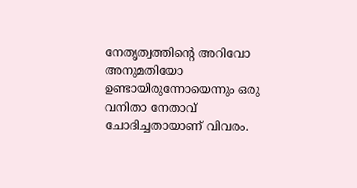നേതൃത്വത്തിന്റെ അറിവോ അനുമതിയോ ഉണ്ടായിരുന്നോയെന്നും ഒരു വനിതാ നേതാവ് ചോദിച്ചതായാണ് വിവരം.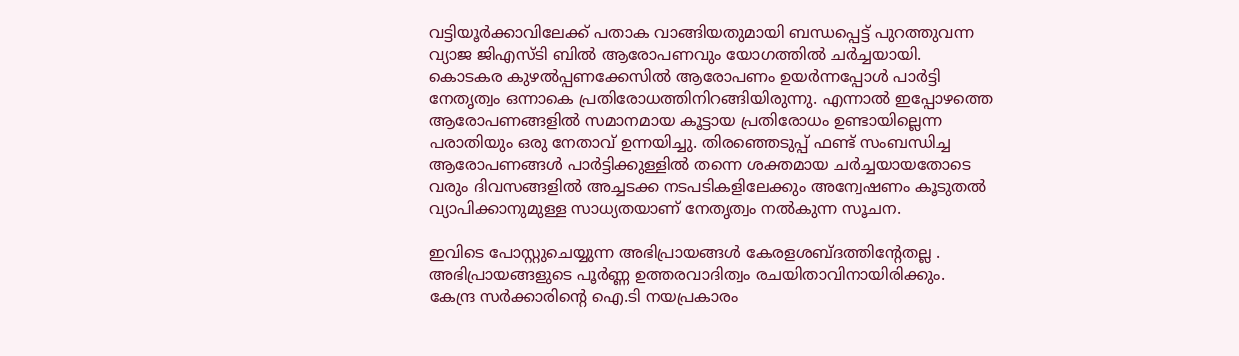വട്ടിയൂർക്കാവിലേക്ക് പതാക വാങ്ങിയതുമായി ബന്ധപ്പെട്ട് പുറത്തുവന്ന വ്യാജ ജിഎസ്ടി ബിൽ ആരോപണവും യോഗത്തിൽ ചർച്ചയായി. കൊടകര കുഴൽപ്പണക്കേസിൽ ആരോപണം ഉയർന്നപ്പോൾ പാർട്ടി നേതൃത്വം ഒന്നാകെ പ്രതിരോധത്തിനിറങ്ങിയിരുന്നു. എന്നാൽ ഇപ്പോഴത്തെ ആരോപണങ്ങളിൽ സമാനമായ കൂട്ടായ പ്രതിരോധം ഉണ്ടായില്ലെന്ന പരാതിയും ഒരു നേതാവ് ഉന്നയിച്ചു. തിരഞ്ഞെടുപ്പ് ഫണ്ട് സംബന്ധിച്ച ആരോപണങ്ങൾ പാർട്ടിക്കുള്ളിൽ തന്നെ ശക്തമായ ചർച്ചയായതോടെ വരും ദിവസങ്ങളിൽ അച്ചടക്ക നടപടികളിലേക്കും അന്വേഷണം കൂടുതൽ വ്യാപിക്കാനുമുള്ള സാധ്യതയാണ് നേതൃത്വം നൽകുന്ന സൂചന.

ഇവിടെ പോസ്റ്റുചെയ്യുന്ന അഭിപ്രായങ്ങള്‍ കേരളശബ്‌ദത്തിന്റേതല്ല . അഭിപ്രായങ്ങളുടെ പൂര്‍ണ്ണ ഉത്തരവാദിത്വം രചയിതാവിനായിരിക്കും. കേന്ദ്ര സർക്കാരിന്റെ ഐ.ടി നയപ്രകാരം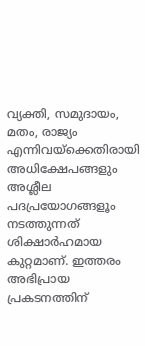വ്യക്തി, സമുദായം, മതം, രാജ്യം എന്നിവയ്ക്കെതിരായി അധിക്ഷേപങ്ങളും അശ്ലീല പദപ്രയോഗങ്ങളൂം നടത്തുന്നത് ശിക്ഷാര്‍ഹമായ കുറ്റമാണ്. ഇത്തരം അഭിപ്രായ പ്രകടനത്തിന്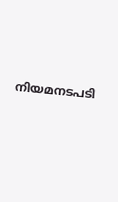നിയമനടപടി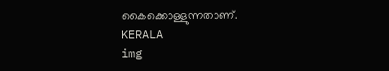കൈക്കൊള്ളുന്നതാണ്.
KERALA
img